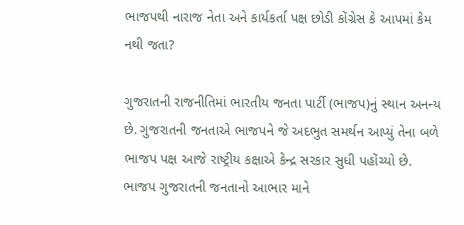ભાજપથી નારાજ નેતા અને કાર્યકર્તા પક્ષ છોડી કોંગ્રેસ કે આપમાં કેમ નથી જતા?

ગુજરાતની રાજનીતિમાં ભારતીય જનતા પાર્ટી (ભાજપ)નું સ્થાન અનન્ય છે. ગુજરાતની જનતાએ ભાજપને જે અદભુત સમર્થન આપ્યું તેના બળે ભાજપ પક્ષ આજે રાષ્ટ્રીય કક્ષાએ કેન્દ્ર સરકાર સુધી પહોંચ્યો છે. ભાજપ ગુજરાતની જનતાનો આભાર માને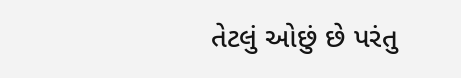તેટલું ઓછું છે પરંતુ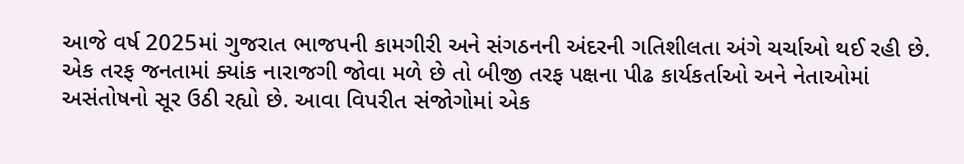આજે વર્ષ 2025માં ગુજરાત ભાજપની કામગીરી અને સંગઠનની અંદરની ગતિશીલતા અંગે ચર્ચાઓ થઈ રહી છે. એક તરફ જનતામાં ક્યાંક નારાજગી જોવા મળે છે તો બીજી તરફ પક્ષના પીઢ કાર્યકર્તાઓ અને નેતાઓમાં અસંતોષનો સૂર ઉઠી રહ્યો છે. આવા વિપરીત સંજોગોમાં એક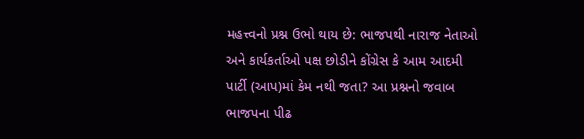મહત્ત્વનો પ્રશ્ન ઉભો થાય છે: ભાજપથી નારાજ નેતાઓ અને કાર્યકર્તાઓ પક્ષ છોડીને કોંગ્રેસ કે આમ આદમી પાર્ટી (આપ)માં કેમ નથી જતા? આ પ્રશ્નનો જવાબ ભાજપના પીઢ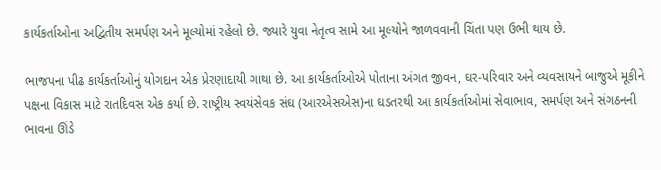કાર્યકર્તાઓના અદ્વિતીય સમર્પણ અને મૂલ્યોમાં રહેલો છે. જ્યારે યુવા નેતૃત્વ સામે આ મૂલ્યોને જાળવવાની ચિંતા પણ ઉભી થાય છે.

ભાજપના પીઢ કાર્યકર્તાઓનું યોગદાન એક પ્રેરણાદાયી ગાથા છે. આ કાર્યકર્તાઓએ પોતાના અંગત જીવન, ઘર-પરિવાર અને વ્યવસાયને બાજુએ મૂકીને પક્ષના વિકાસ માટે રાતદિવસ એક કર્યા છે. રાષ્ટ્રીય સ્વયંસેવક સંઘ (આરએસએસ)ના ઘડતરથી આ કાર્યકર્તાઓમાં સેવાભાવ, સમર્પણ અને સંગઠનની ભાવના ઊંડે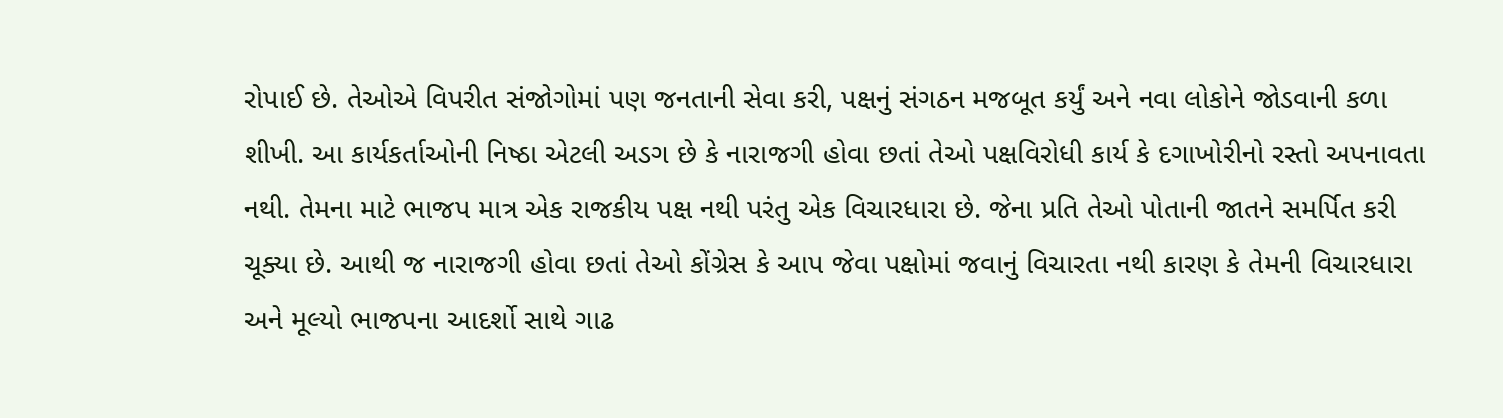રોપાઈ છે. તેઓએ વિપરીત સંજોગોમાં પણ જનતાની સેવા કરી, પક્ષનું સંગઠન મજબૂત કર્યું અને નવા લોકોને જોડવાની કળા શીખી. આ કાર્યકર્તાઓની નિષ્ઠા એટલી અડગ છે કે નારાજગી હોવા છતાં તેઓ પક્ષવિરોધી કાર્ય કે દગાખોરીનો રસ્તો અપનાવતા નથી. તેમના માટે ભાજપ માત્ર એક રાજકીય પક્ષ નથી પરંતુ એક વિચારધારા છે. જેના પ્રતિ તેઓ પોતાની જાતને સમર્પિત કરી ચૂક્યા છે. આથી જ નારાજગી હોવા છતાં તેઓ કોંગ્રેસ કે આપ જેવા પક્ષોમાં જવાનું વિચારતા નથી કારણ કે તેમની વિચારધારા અને મૂલ્યો ભાજપના આદર્શો સાથે ગાઢ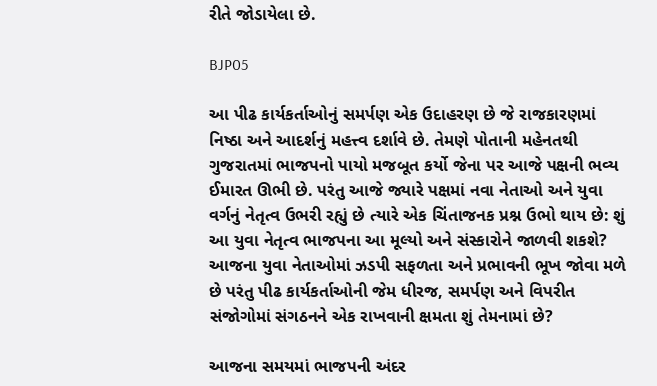રીતે જોડાયેલા છે.

BJP05

આ પીઢ કાર્યકર્તાઓનું સમર્પણ એક ઉદાહરણ છે જે રાજકારણમાં નિષ્ઠા અને આદર્શનું મહત્ત્વ દર્શાવે છે. તેમણે પોતાની મહેનતથી ગુજરાતમાં ભાજપનો પાયો મજબૂત કર્યો જેના પર આજે પક્ષની ભવ્ય ઈમારત ઊભી છે. પરંતુ આજે જ્યારે પક્ષમાં નવા નેતાઓ અને યુવા વર્ગનું નેતૃત્વ ઉભરી રહ્યું છે ત્યારે એક ચિંતાજનક પ્રશ્ન ઉભો થાય છે: શું આ યુવા નેતૃત્વ ભાજપના આ મૂલ્યો અને સંસ્કારોને જાળવી શકશે? આજના યુવા નેતાઓમાં ઝડપી સફળતા અને પ્રભાવની ભૂખ જોવા મળે છે પરંતુ પીઢ કાર્યકર્તાઓની જેમ ધીરજ, સમર્પણ અને વિપરીત સંજોગોમાં સંગઠનને એક રાખવાની ક્ષમતા શું તેમનામાં છે?

આજના સમયમાં ભાજપની અંદર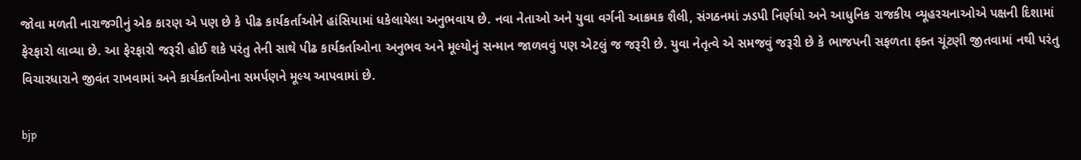જોવા મળતી નારાજગીનું એક કારણ એ પણ છે કે પીઢ કાર્યકર્તાઓને હાંસિયામાં ધકેલાયેલા અનુભવાય છે. નવા નેતાઓ અને યુવા વર્ગની આક્રમક શૈલી, સંગઠનમાં ઝડપી નિર્ણયો અને આધુનિક રાજકીય વ્યૂહરચનાઓએ પક્ષની દિશામાં ફેરફારો લાવ્યા છે. આ ફેરફારો જરૂરી હોઈ શકે પરંતુ તેની સાથે પીઢ કાર્યકર્તાઓના અનુભવ અને મૂલ્યોનું સન્માન જાળવવું પણ એટલું જ જરૂરી છે. યુવા નેતૃત્વે એ સમજવું જરૂરી છે કે ભાજપની સફળતા ફક્ત ચૂંટણી જીતવામાં નથી પરંતુ વિચારધારાને જીવંત રાખવામાં અને કાર્યકર્તાઓના સમર્પણને મૂલ્ય આપવામાં છે.

bjp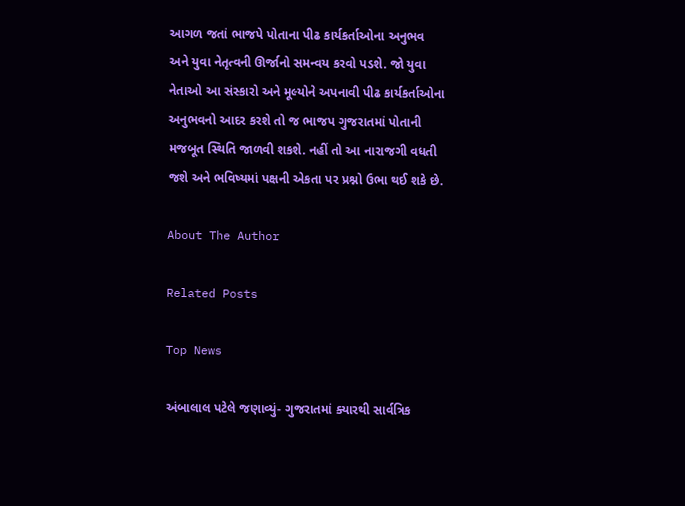આગળ જતાં ભાજપે પોતાના પીઢ કાર્યકર્તાઓના અનુભવ અને યુવા નેતૃત્વની ઊર્જાનો સમન્વય કરવો પડશે. જો યુવા નેતાઓ આ સંસ્કારો અને મૂલ્યોને અપનાવી પીઢ કાર્યકર્તાઓના અનુભવનો આદર કરશે તો જ ભાજપ ગુજરાતમાં પોતાની મજબૂત સ્થિતિ જાળવી શકશે. નહીં તો આ નારાજગી વધતી જશે અને ભવિષ્યમાં પક્ષની એકતા પર પ્રશ્નો ઉભા થઈ શકે છે.

About The Author

Related Posts

Top News

અંબાલાલ પટેલે જણાવ્યું- ગુજરાતમાં ક્યારથી સાર્વત્રિક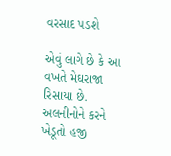વરસાદ પડશે

એવું લાગે છે કે આ વખતે મેઘરાજા રિસાયા છે. અલનીનોને કરને ખેડૂતો હજી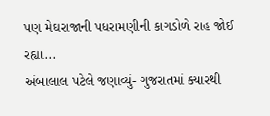પણ મેઘરાજાની પધરામણીની કાગડોળે રાહ જોઈ રહ્યા...
અંબાલાલ પટેલે જણાવ્યું- ગુજરાતમાં ક્યારથી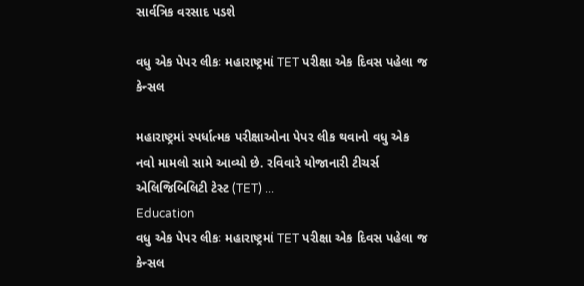સાર્વત્રિક વરસાદ પડશે

વધુ એક પેપર લીકઃ મહારાષ્ટ્રમાં TET પરીક્ષા એક દિવસ પહેલા જ કેન્સલ

મહારાષ્ટ્રમાં સ્પર્ધાત્મક પરીક્ષાઓના પેપર લીક થવાનો વધુ એક નવો મામલો સામે આવ્યો છે. રવિવારે યોજાનારી ટીચર્સ એલિજિબિલિટી ટેસ્ટ (TET) ...
Education
વધુ એક પેપર લીકઃ મહારાષ્ટ્રમાં TET પરીક્ષા એક દિવસ પહેલા જ કેન્સલ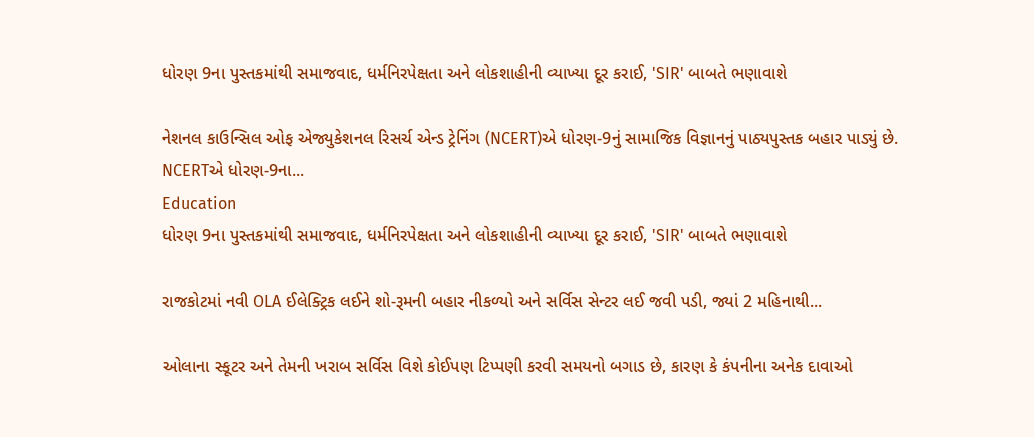ધોરણ 9ના પુસ્તકમાંથી સમાજવાદ, ધર્મનિરપેક્ષતા અને લોકશાહીની વ્યાખ્યા દૂર કરાઈ, 'SIR' બાબતે ભણાવાશે

નેશનલ કાઉન્સિલ ઓફ એજ્યુકેશનલ રિસર્ચ એન્ડ ટ્રેનિંગ (NCERT)એ ધોરણ-9નું સામાજિક વિજ્ઞાનનું પાઠ્યપુસ્તક બહાર પાડ્યું છે. NCERTએ ધોરણ-9ના...
Education
ધોરણ 9ના પુસ્તકમાંથી સમાજવાદ, ધર્મનિરપેક્ષતા અને લોકશાહીની વ્યાખ્યા દૂર કરાઈ, 'SIR' બાબતે ભણાવાશે

રાજકોટમાં નવી OLA ઈલેક્ટ્રિક લઈને શો-રૂમની બહાર નીકળ્યો અને સર્વિસ સેન્ટર લઈ જવી પડી, જ્યાં 2 મહિનાથી...

ઓલાના સ્કૂટર અને તેમની ખરાબ સર્વિસ વિશે કોઈપણ ટિપ્પણી કરવી સમયનો બગાડ છે, કારણ કે કંપનીના અનેક દાવાઓ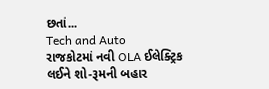છતાં...
Tech and Auto
રાજકોટમાં નવી OLA ઈલેક્ટ્રિક લઈને શો-રૂમની બહાર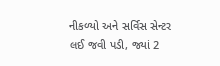નીકળ્યો અને સર્વિસ સેન્ટર લઈ જવી પડી, જ્યાં 2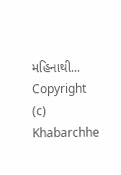મહિનાથી...
Copyright (c) Khabarchhe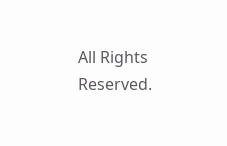All Rights Reserved.